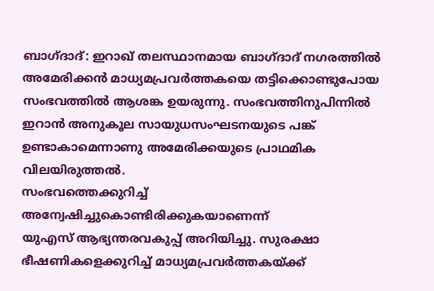ബാഗ്ദാദ്: ഇറാഖ് തലസ്ഥാനമായ ബാഗ്ദാദ് നഗരത്തിൽ അമേരിക്കൻ മാധ്യമപ്രവർത്തകയെ തട്ടിക്കൊണ്ടുപോയ സംഭവത്തിൽ ആശങ്ക ഉയരുന്നു. സംഭവത്തിനുപിന്നിൽ ഇറാൻ അനുകൂല സായുധസംഘടനയുടെ പങ്ക് ഉണ്ടാകാമെന്നാണു അമേരിക്കയുടെ പ്രാഥമിക വിലയിരുത്തൽ.
സംഭവത്തെക്കുറിച്ച് അന്വേഷിച്ചുകൊണ്ടിരിക്കുകയാണെന്ന്
യുഎസ് ആഭ്യന്തരവകുപ്പ് അറിയിച്ചു. സുരക്ഷാ ഭീഷണികളെക്കുറിച്ച് മാധ്യമപ്രവർത്തകയ്ക്ക്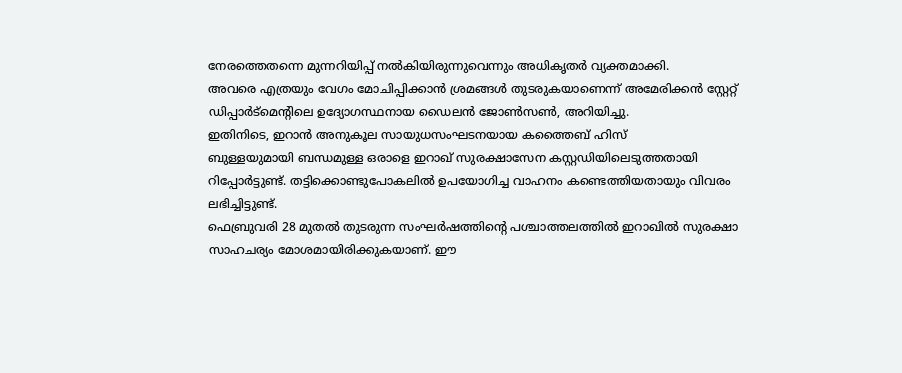നേരത്തെതന്നെ മുന്നറിയിപ്പ് നൽകിയിരുന്നുവെന്നും അധികൃതർ വ്യക്തമാക്കി.
അവരെ എത്രയും വേഗം മോചിപ്പിക്കാൻ ശ്രമങ്ങൾ തുടരുകയാണെന്ന് അമേരിക്കൻ സ്റ്റേറ്റ് ഡിപ്പാർട്മെന്റിലെ ഉദ്യോഗസ്ഥനായ ഡൈലൻ ജോൺസൺ, അറിയിച്ചു.
ഇതിനിടെ, ഇറാൻ അനുകൂല സായുധസംഘടനയായ കത്തൈബ് ഹിസ്
ബുള്ളയുമായി ബന്ധമുള്ള ഒരാളെ ഇറാഖ് സുരക്ഷാസേന കസ്റ്റഡിയിലെടുത്തതായി റിപ്പോർട്ടുണ്ട്. തട്ടിക്കൊണ്ടുപോകലിൽ ഉപയോഗിച്ച വാഹനം കണ്ടെത്തിയതായും വിവരം ലഭിച്ചിട്ടുണ്ട്.
ഫെബ്രുവരി 28 മുതൽ തുടരുന്ന സംഘർഷത്തിന്റെ പശ്ചാത്തലത്തിൽ ഇറാഖിൽ സുരക്ഷാ സാഹചര്യം മോശമായിരിക്കുകയാണ്. ഈ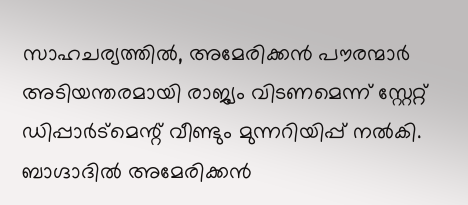സാഹചര്യത്തിൽ, അമേരിക്കൻ പൗരന്മാർ അടിയന്തരമായി രാജ്യം വിടണമെന്ന് സ്റ്റേറ്റ് ഡിപ്പാർട്മെന്റ് വീണ്ടും മുന്നറിയിപ്പ് നൽകി.
ബാഗ്ദാദിൽ അമേരിക്കൻ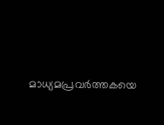മാധ്യമപ്രവർത്തകയെ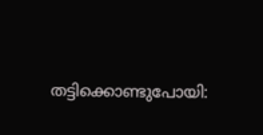തട്ടിക്കൊണ്ടുപോയി: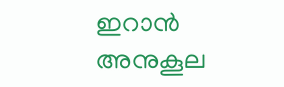ഇറാൻ അനുകൂല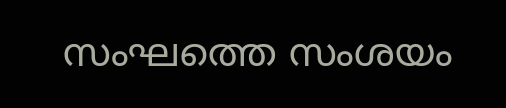സംഘത്തെ സംശയം